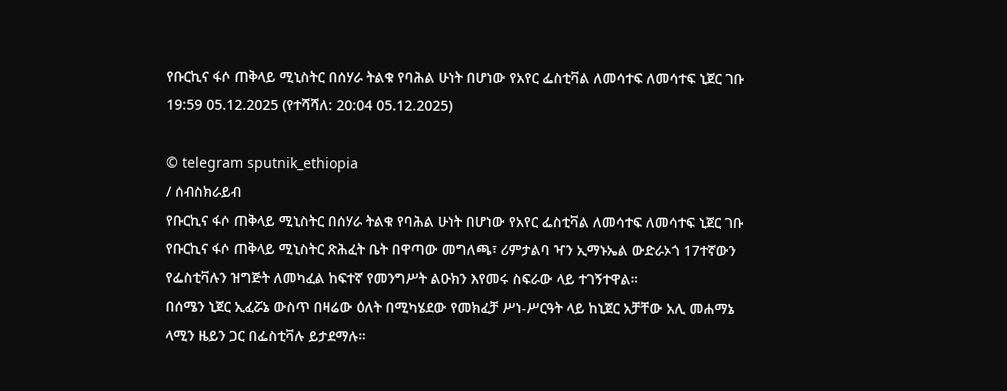የቡርኪና ፋሶ ጠቅላይ ሚኒስትር በሰሃራ ትልቁ የባሕል ሁነት በሆነው የአየር ፌስቲቫል ለመሳተፍ ለመሳተፍ ኒጀር ገቡ
19:59 05.12.2025 (የተሻሻለ: 20:04 05.12.2025)

© telegram sputnik_ethiopia
/ ሰብስክራይብ
የቡርኪና ፋሶ ጠቅላይ ሚኒስትር በሰሃራ ትልቁ የባሕል ሁነት በሆነው የአየር ፌስቲቫል ለመሳተፍ ለመሳተፍ ኒጀር ገቡ
የቡርኪና ፋሶ ጠቅላይ ሚኒስትር ጽሕፈት ቤት በዋጣው መግለጫ፣ ሪምታልባ ዣን ኢማኑኤል ውድራኦጎ 17ተኛውን የፌስቲቫሉን ዝግጅት ለመካፈል ከፍተኛ የመንግሥት ልዑክን እየመሩ ስፍራው ላይ ተገኝተዋል።
በሰሜን ኒጀር ኢፈሯኔ ውስጥ በዛሬው ዕለት በሚካሄደው የመክፈቻ ሥነ-ሥርዓት ላይ ከኒጀር አቻቸው አሊ መሐማኔ ላሚን ዜይን ጋር በፌስቲቫሉ ይታደማሉ።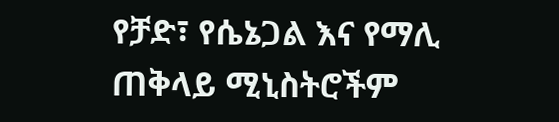የቻድ፣ የሴኔጋል እና የማሊ ጠቅላይ ሚኒስትሮችም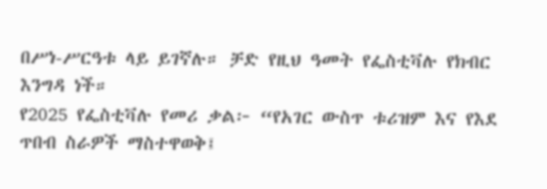በሥነ-ሥርዓቱ ላይ ይገኛሉ። ቻድ የዚህ ዓመት የፌስቲቫሉ የክብር እንግዳ ነች።
የ2025 የፌስቲቫሉ የመሪ ቃል፦ “የአገር ውስጥ ቱሪዝም እና የእደ ጥበብ ስራዎች ማስተዋወቅ፤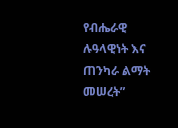የብሔራዊ ሉዓላዊነት እና ጠንካራ ልማት መሠረት”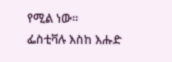የሚል ነው።
ፌስቲቫሉ እስከ እሑድ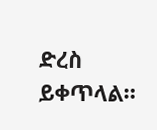ድረስ ይቀጥላል።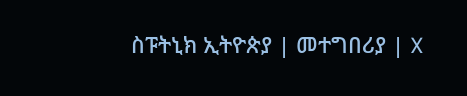ስፑትኒክ ኢትዮጵያ | መተግበሪያ | X